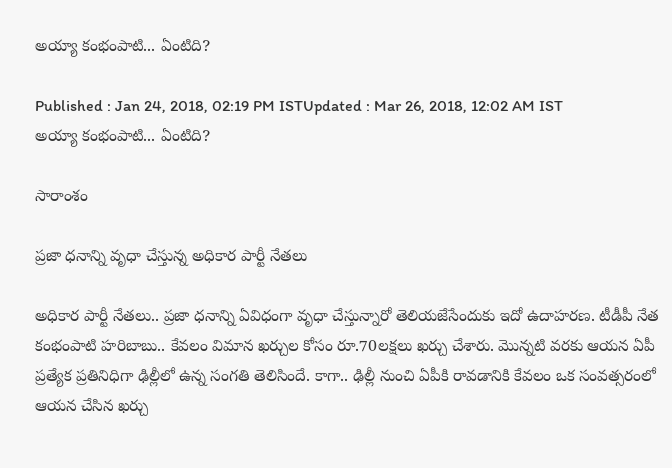అయ్యా కంభంపాటి... ఏంటిది?

Published : Jan 24, 2018, 02:19 PM ISTUpdated : Mar 26, 2018, 12:02 AM IST
అయ్యా కంభంపాటి... ఏంటిది?

సారాంశం

ప్రజా ధనాన్ని వృధా చేస్తున్న అధికార పార్టీ నేతలు

అధికార పార్టీ నేతలు.. ప్రజా ధనాన్ని ఏవిధంగా వృధా చేస్తున్నారో తెలియజేసేందుకు ఇదో ఉదాహరణ. టీడీపీ నేత కంభంపాటి హరిబాబు.. కేవలం విమాన ఖర్చుల కోసం రూ.70లక్షలు ఖర్చు చేశారు. మొన్నటి వరకు ఆయన ఏపీ ప్రత్యేక ప్రతినిధిగా ఢిల్లీలో ఉన్న సంగతి తెలిసిందే. కాగా.. ఢిల్లీ నుంచి ఏపీకి రావడానికి కేవలం ఒక సంవత్సరంలో ఆయన చేసిన ఖర్చు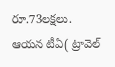రూ.73లక్షలు. ఆయన టీఏ( ట్రావెల్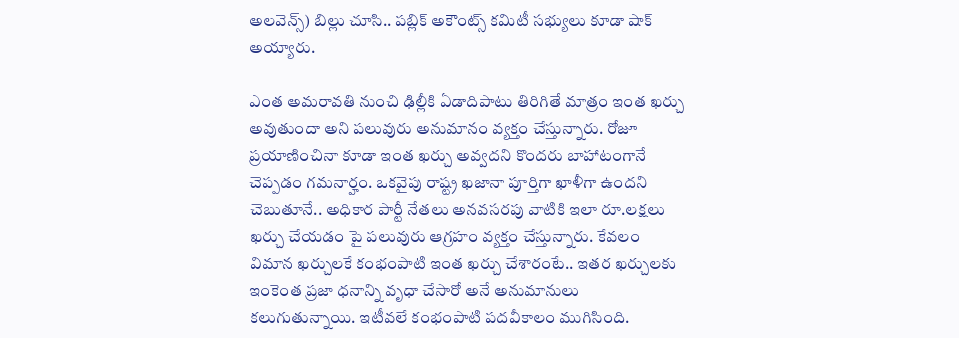అలవెన్స్) బిల్లు చూసి.. పబ్లిక్ అకౌంట్స్ కమిటీ సభ్యులు కూడా షాక్ అయ్యారు.

ఎంత అమరావతి నుంచి ఢిల్లీకి ఏడాదిపాటు తిరిగితే మాత్రం ఇంత ఖర్చు అవుతుందా అని పలువురు అనుమానం వ్యక్తం చేస్తున్నారు. రోజూ ప్రయాణించినా కూడా ఇంత ఖర్చు అవ్వదని కొందరు బాహాటంగానే చెప్పడం గమనార్హం. ఒకవైపు రాష్ట్ర ఖజానా పూర్తిగా ఖాళీగా ఉందని చెబుతూనే.. అధికార పార్టీ నేతలు అనవసరపు వాటికి ఇలా రూ.లక్షలు ఖర్చు చేయడం పై పలువురు ఆగ్రహం వ్యక్తం చేస్తున్నారు. కేవలం విమాన ఖర్చులకే కంభంపాటి ఇంత ఖర్చు చేశారంటే.. ఇతర ఖర్చులకు ఇంకెంత ప్రజా ధనాన్ని వృధా చేసారో అనే అనుమానులు కలుగుతున్నాయి. ఇటీవలే కంభంపాటి పదవీకాలం ముగిసింది.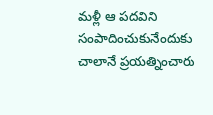మళ్లీ ఆ పదవిని సంపాదించుకునేందుకు చాలానే ప్రయత్నించారు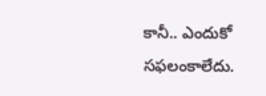కానీ.. ఎందుకో సఫలంకాలేదు.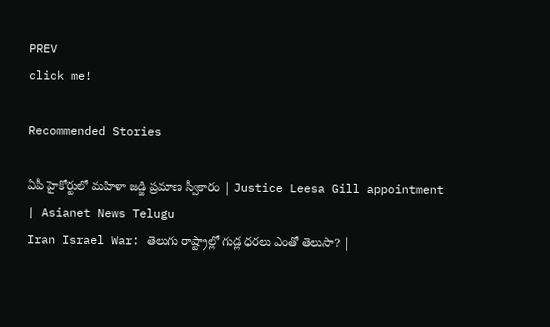PREV
click me!

Recommended Stories

ఏపీ హైకోర్టులో మహిళా జడ్జి ప్రమాణ స్వీకారం | Justice Leesa Gill appointment | Asianet News Telugu
Iran Israel War: తెలుగు రాష్ట్రాల్లో గుడ్ల ధరలు ఎంతో తెలుసా? |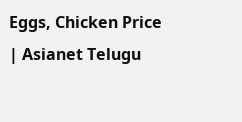Eggs, Chicken Price | Asianet Telugu